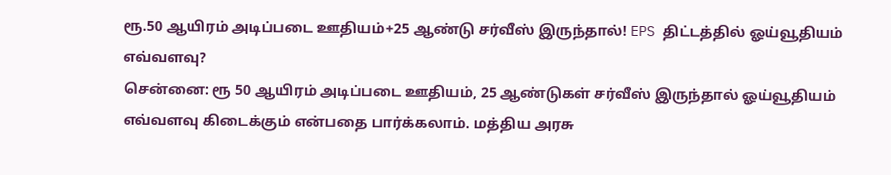ரூ.50 ஆயிரம் அடிப்படை ஊதியம்+25 ஆண்டு சர்வீஸ் இருந்தால்! EPS திட்டத்தில் ஓய்வூதியம் எவ்வளவு?
சென்னை: ரூ 50 ஆயிரம் அடிப்படை ஊதியம், 25 ஆண்டுகள் சர்வீஸ் இருந்தால் ஓய்வூதியம் எவ்வளவு கிடைக்கும் என்பதை பார்க்கலாம். மத்திய அரசு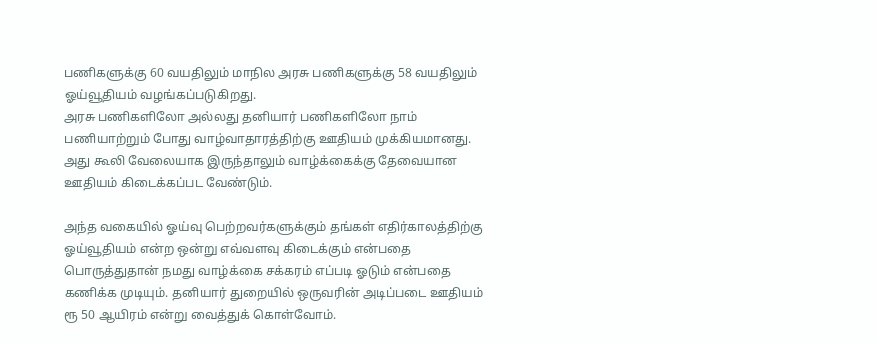பணிகளுக்கு 60 வயதிலும் மாநில அரசு பணிகளுக்கு 58 வயதிலும் ஓய்வூதியம் வழங்கப்படுகிறது.
அரசு பணிகளிலோ அல்லது தனியார் பணிகளிலோ நாம் பணியாற்றும் போது வாழ்வாதாரத்திற்கு ஊதியம் முக்கியமானது. அது கூலி வேலையாக இருந்தாலும் வாழ்க்கைக்கு தேவையான ஊதியம் கிடைக்கப்பட வேண்டும்.

அந்த வகையில் ஓய்வு பெற்றவர்களுக்கும் தங்கள் எதிர்காலத்திற்கு ஓய்வூதியம் என்ற ஒன்று எவ்வளவு கிடைக்கும் என்பதை பொருத்துதான் நமது வாழ்க்கை சக்கரம் எப்படி ஓடும் என்பதை கணிக்க முடியும். தனியார் துறையில் ஒருவரின் அடிப்படை ஊதியம் ரூ 50 ஆயிரம் என்று வைத்துக் கொள்வோம்.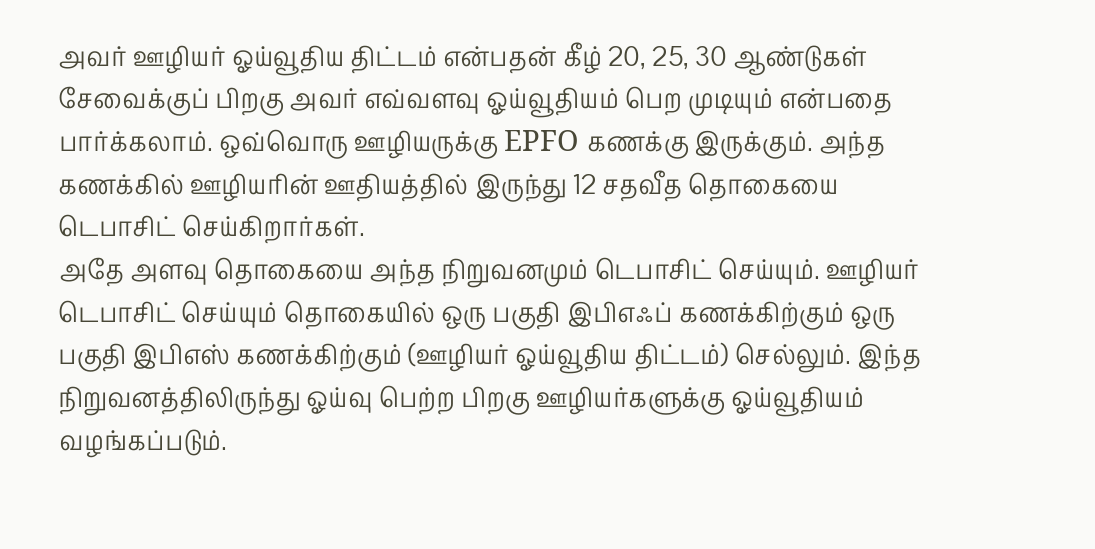அவர் ஊழியர் ஓய்வூதிய திட்டம் என்பதன் கீழ் 20, 25, 30 ஆண்டுகள் சேவைக்குப் பிறகு அவர் எவ்வளவு ஓய்வூதியம் பெற முடியும் என்பதை பார்க்கலாம். ஒவ்வொரு ஊழியருக்கு EPFO கணக்கு இருக்கும். அந்த கணக்கில் ஊழியரின் ஊதியத்தில் இருந்து 12 சதவீத தொகையை டெபாசிட் செய்கிறார்கள்.
அதே அளவு தொகையை அந்த நிறுவனமும் டெபாசிட் செய்யும். ஊழியர் டெபாசிட் செய்யும் தொகையில் ஒரு பகுதி இபிஎஃப் கணக்கிற்கும் ஒரு பகுதி இபிஎஸ் கணக்கிற்கும் (ஊழியர் ஓய்வூதிய திட்டம்) செல்லும். இந்த நிறுவனத்திலிருந்து ஓய்வு பெற்ற பிறகு ஊழியர்களுக்கு ஓய்வூதியம் வழங்கப்படும்.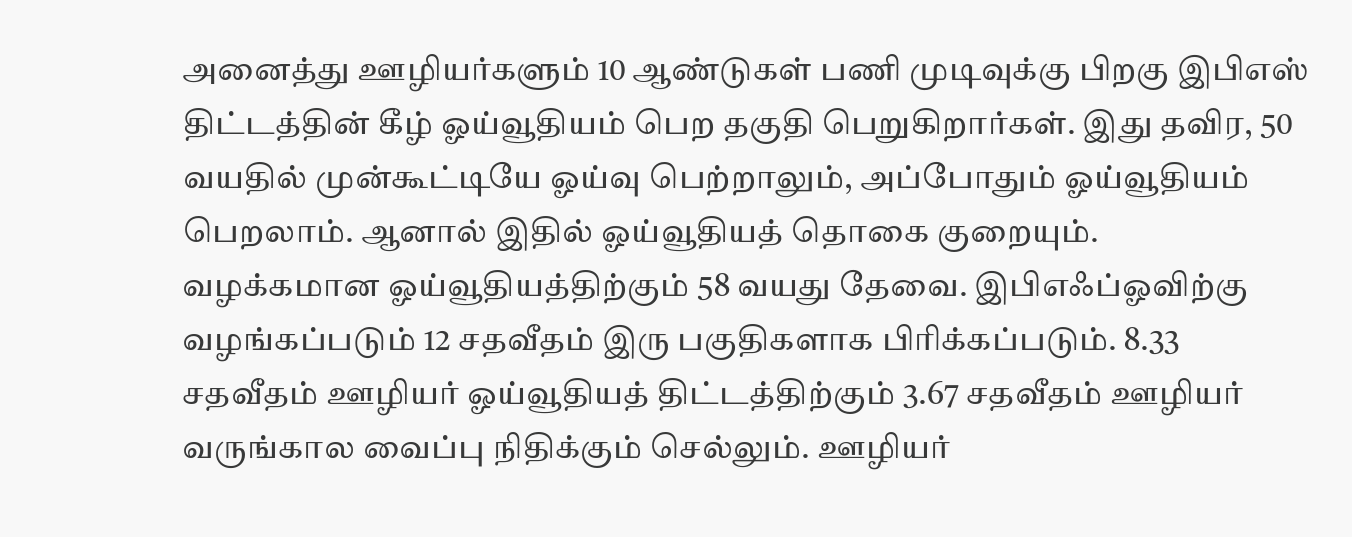அனைத்து ஊழியர்களும் 10 ஆண்டுகள் பணி முடிவுக்கு பிறகு இபிஎஸ் திட்டத்தின் கீழ் ஓய்வூதியம் பெற தகுதி பெறுகிறார்கள். இது தவிர, 50 வயதில் முன்கூட்டியே ஓய்வு பெற்றாலும், அப்போதும் ஓய்வூதியம் பெறலாம். ஆனால் இதில் ஓய்வூதியத் தொகை குறையும்.
வழக்கமான ஓய்வூதியத்திற்கும் 58 வயது தேவை. இபிஎஃப்ஓவிற்கு வழங்கப்படும் 12 சதவீதம் இரு பகுதிகளாக பிரிக்கப்படும். 8.33 சதவீதம் ஊழியர் ஓய்வூதியத் திட்டத்திற்கும் 3.67 சதவீதம் ஊழியர் வருங்கால வைப்பு நிதிக்கும் செல்லும். ஊழியர்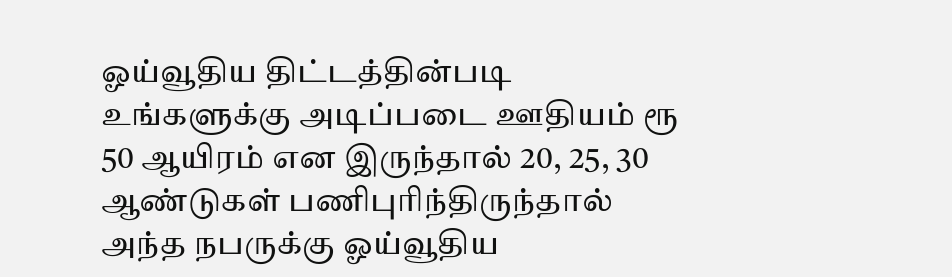ஓய்வூதிய திட்டத்தின்படி உங்களுக்கு அடிப்படை ஊதியம் ரூ 50 ஆயிரம் என இருந்தால் 20, 25, 30 ஆண்டுகள் பணிபுரிந்திருந்தால் அந்த நபருக்கு ஓய்வூதிய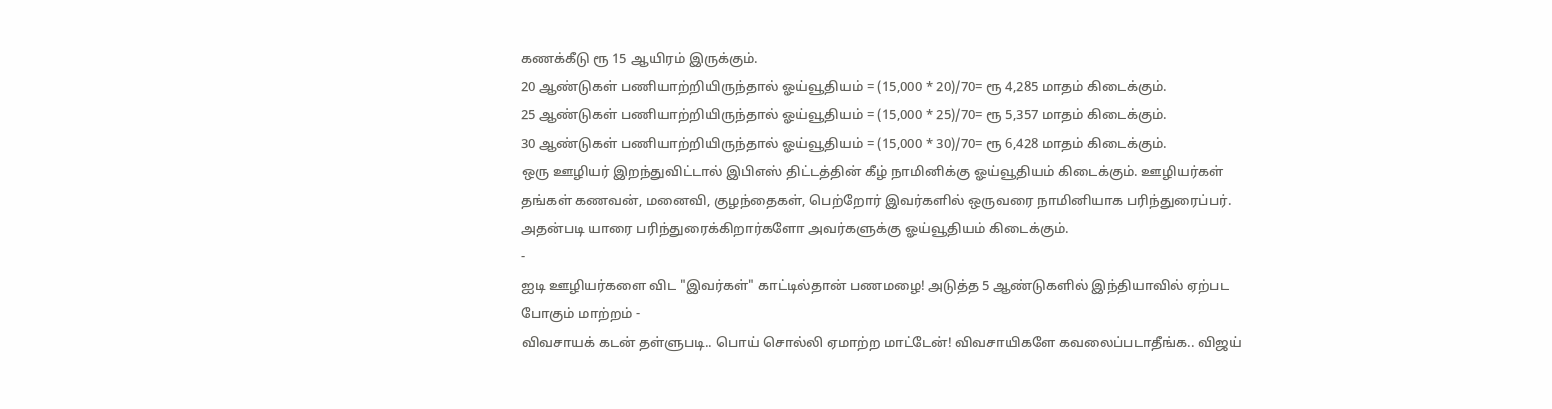கணக்கீடு ரூ 15 ஆயிரம் இருக்கும்.
20 ஆண்டுகள் பணியாற்றியிருந்தால் ஓய்வூதியம் = (15,000 * 20)/70= ரூ 4,285 மாதம் கிடைக்கும்.
25 ஆண்டுகள் பணியாற்றியிருந்தால் ஓய்வூதியம் = (15,000 * 25)/70= ரூ 5,357 மாதம் கிடைக்கும்.
30 ஆண்டுகள் பணியாற்றியிருந்தால் ஓய்வூதியம் = (15,000 * 30)/70= ரூ 6,428 மாதம் கிடைக்கும்.
ஒரு ஊழியர் இறந்துவிட்டால் இபிஎஸ் திட்டத்தின் கீழ் நாமினிக்கு ஓய்வூதியம் கிடைக்கும். ஊழியர்கள் தங்கள் கணவன், மனைவி, குழந்தைகள், பெற்றோர் இவர்களில் ஒருவரை நாமினியாக பரிந்துரைப்பர். அதன்படி யாரை பரிந்துரைக்கிறார்களோ அவர்களுக்கு ஓய்வூதியம் கிடைக்கும்.
-
ஐடி ஊழியர்களை விட "இவர்கள்" காட்டில்தான் பணமழை! அடுத்த 5 ஆண்டுகளில் இந்தியாவில் ஏற்பட போகும் மாற்றம் -
விவசாயக் கடன் தள்ளுபடி.. பொய் சொல்லி ஏமாற்ற மாட்டேன்! விவசாயிகளே கவலைப்படாதீங்க.. விஜய்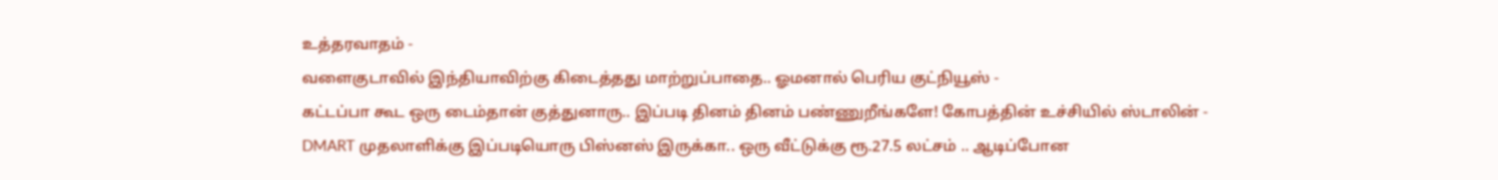உத்தரவாதம் -
வளைகுடாவில் இந்தியாவிற்கு கிடைத்தது மாற்றுப்பாதை.. ஓமனால் பெரிய குட்நியூஸ் -
கட்டப்பா கூட ஒரு டைம்தான் குத்துனாரு.. இப்படி தினம் தினம் பண்ணுறீங்களே! கோபத்தின் உச்சியில் ஸ்டாலின் -
DMART முதலாளிக்கு இப்படியொரு பிஸ்னஸ் இருக்கா.. ஒரு வீட்டுக்கு ரூ.27.5 லட்சம் .. ஆடிப்போன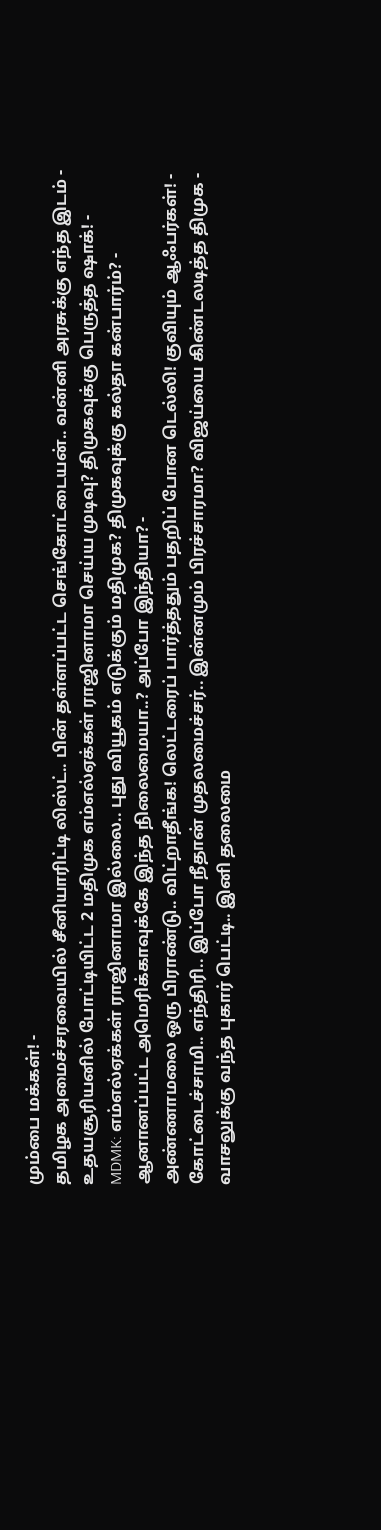மும்பை மக்கள்! -
தமிழக அமைச்சரவையில் சீனியாரிட்டி லிஸ்ட்.. பின் தள்ளப்பட்ட செங்கோட்டையன்.. வன்னி அரசுக்கு எந்த இடம் -
உதயசூரியனில் போட்டியிட்ட 2 மதிமுக எம்எல்ஏக்கள் ராஜினாமா செய்ய முடிவு? திமுகவுக்கு பெருத்த ஷாக்! -
MDMK: எம்எல்ஏக்கள் ராஜினாமா இல்லை.. புது வியூகம் எடுக்கும் மதிமுக? திமுகவுக்கு கல்தா கன்பார்ம்? -
ஆனானப்பட்ட அமெரிக்காவுக்கே இந்த நிலைமையா..? அப்போ இந்தியா? -
அண்ணாமலை ஒரு பிராண்டு.. விட்றாதீங்க! லெட்டரைப் பார்த்ததும் பதறிப் போன டெல்லி! குவியும் ஆஃபர்கள்! -
கோட்டைச்சாமி.. எந்திரி.. இப்போ நீதான் முதலமைச்சர்.. இன்னமும் பிரச்சாரமா? விஜய்யை கிண்டலடித்த திமுக -
வாசலுக்கு வந்த புகார் பெட்டி.. இனி தலைமை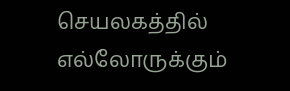செயலகத்தில் எல்லோருக்கும்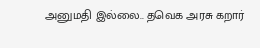அனுமதி இல்லை.. தவெக அரசு கறார்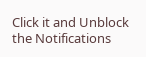Click it and Unblock the Notifications